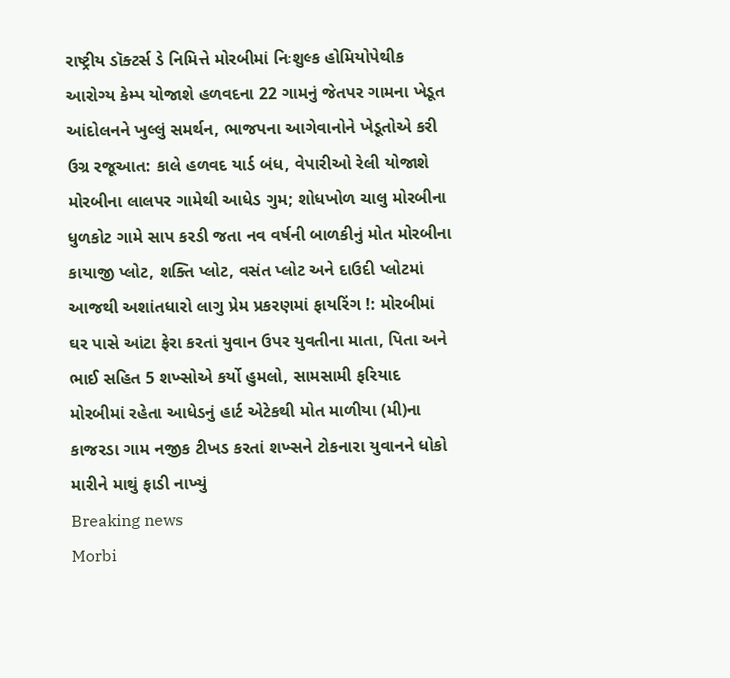રાષ્ટ્રીય ડૉક્ટર્સ ડે નિમિત્તે મોરબીમાં નિઃશુલ્ક હોમિયોપેથીક આરોગ્ય કેમ્પ યોજાશે હળવદના 22 ગામનું જેતપર ગામના ખેડૂત આંદોલનને ખુલ્લું સમર્થન, ભાજપના આગેવાનોને ખેડૂતોએ કરી ઉગ્ર રજૂઆત: કાલે હળવદ યાર્ડ બંધ, વેપારીઓ રેલી યોજાશે મોરબીના લાલપર ગામેથી આધેડ ગુમ; શોધખોળ ચાલુ મોરબીના ધુળકોટ ગામે સાપ કરડી જતા નવ વર્ષની બાળકીનું મોત મોરબીના કાયાજી પ્લોટ, શક્તિ પ્લોટ, વસંત પ્લોટ અને દાઉદી પ્લોટમાં આજથી અશાંતધારો લાગુ પ્રેમ પ્રકરણમાં ફાયરિંગ !: મોરબીમાં ઘર પાસે આંટા ફેરા કરતાં યુવાન ઉપર યુવતીના માતા, પિતા અને ભાઈ સહિત 5 શખ્સોએ કર્યો હુમલો, સામસામી ફરિયાદ મોરબીમાં રહેતા આધેડનું હાર્ટ એટેકથી મોત માળીયા (મી)ના કાજરડા ગામ નજીક ટીખડ કરતાં શખ્સને ટોકનારા યુવાનને ધોકો મારીને માથું ફાડી નાખ્યું
Breaking news
Morbi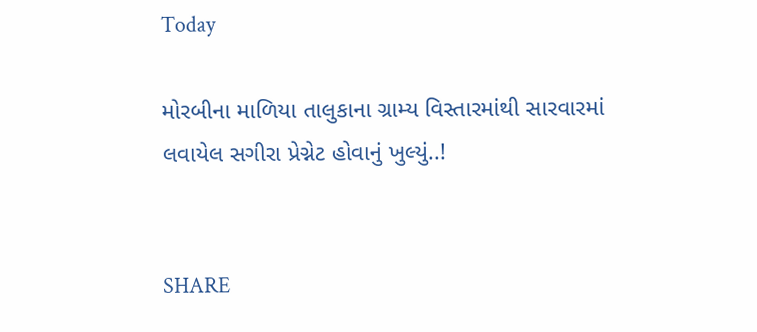Today

મોરબીના માળિયા તાલુકાના ગ્રામ્ય વિસ્તારમાંથી સારવારમાં લવાયેલ સગીરા પ્રેગ્નેટ હોવાનું ખુલ્યું..!


SHARE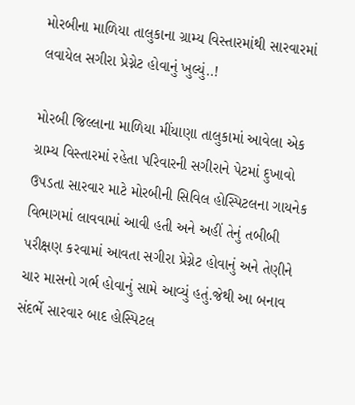મોરબીના માળિયા તાલુકાના ગ્રામ્ય વિસ્તારમાંથી સારવારમાં લવાયેલ સગીરા પ્રેગ્નેટ હોવાનું ખુલ્યું..!

મોરબી જિલ્લાના માળિયા મીંયાણા તાલુકામાં આવેલા એક ગ્રામ્ય વિસ્તારમાં રહેતા પરિવારની સગીરાને પેટમાં દુખાવો ઉપડતા સારવાર માટે મોરબીની સિવિલ હોસ્પિટલના ગાયનેક વિભાગમાં લાવવામાં આવી હતી અને અહીં તેનું તબીબી પરીક્ષણ કરવામાં આવતા સગીરા પ્રેગ્નેટ હોવાનું અને તેણીને ચાર માસનો ગર્ભ હોવાનું સામે આવ્યું હતું.જેથી આ બનાવ સંદર્ભે સારવાર બાદ હોસ્પિટલ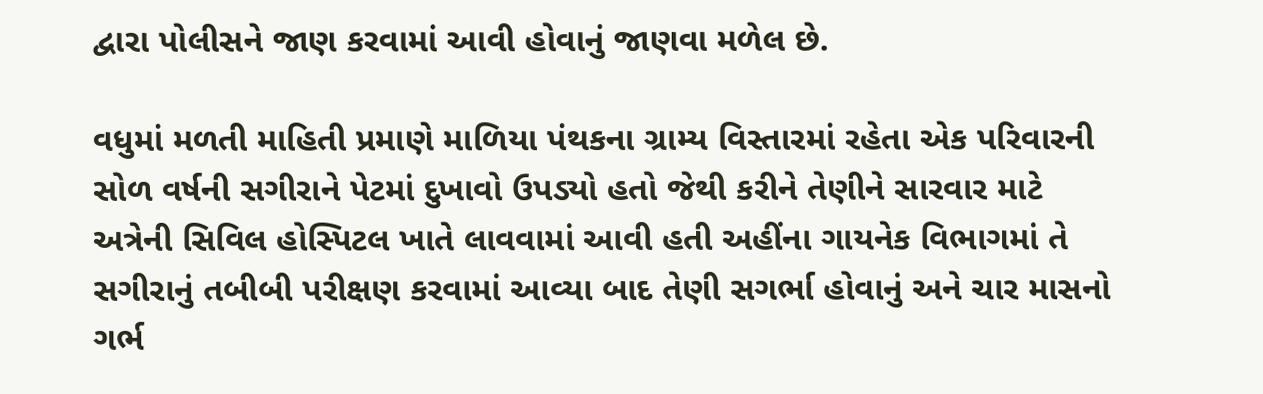દ્વારા પોલીસને જાણ કરવામાં આવી હોવાનું જાણવા મળેલ છે.

વધુમાં મળતી માહિતી પ્રમાણે માળિયા પંથકના ગ્રામ્ય વિસ્તારમાં રહેતા એક પરિવારની સોળ વર્ષની સગીરાને પેટમાં દુખાવો ઉપડ્યો હતો જેથી કરીને તેણીને સારવાર માટે અત્રેની સિવિલ હોસ્પિટલ ખાતે લાવવામાં આવી હતી અહીંના ગાયનેક વિભાગમાં તે સગીરાનું તબીબી પરીક્ષણ કરવામાં આવ્યા બાદ તેણી સગર્ભા હોવાનું અને ચાર માસનો ગર્ભ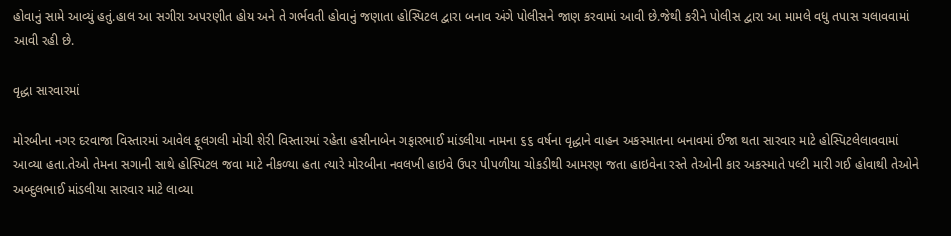હોવાનું સામે આવ્યું હતું.હાલ આ સગીરા અપરણીત હોય અને તે ગર્ભવતી હોવાનું જણાતા હોસ્પિટલ દ્વારા બનાવ અંગે પોલીસને જાણ કરવામાં આવી છે.જેથી કરીને પોલીસ દ્વારા આ મામલે વધુ તપાસ ચલાવવામાં આવી રહી છે.

વૃદ્ધા સારવારમાં

મોરબીના નગર દરવાજા વિસ્તારમાં આવેલ ફૂલગલી મોચી શેરી વિસ્તારમાં રહેતા હસીનાબેન ગફારભાઈ માંડલીયા નામના ૬૬ વર્ષના વૃદ્ધાને વાહન અકસ્માતના બનાવમાં ઈજા થતા સારવાર માટે હોસ્પિટલેલાવવામાં આવ્યા હતા.તેઓ તેમના સગાની સાથે હોસ્પિટલ જવા માટે નીકળ્યા હતા ત્યારે મોરબીના નવલખી હાઇવે ઉપર પીપળીયા ચોકડીથી આમરણ જતા હાઇવેના રસ્તે તેઓની કાર અકસ્માતે પલ્ટી મારી ગઈ હોવાથી તેઓને અબ્દુલભાઈ માંડલીયા સારવાર માટે લાવ્યા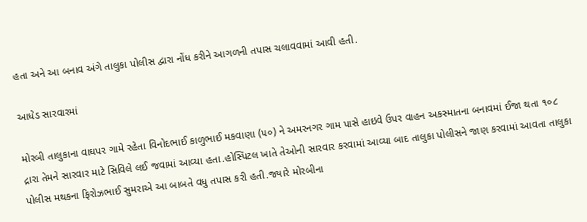હતા અને આ બનાવ અંગે તાલુકા પોલીસ દ્વારા નોંધ કરીને આગળની તપાસ ચલાવવામાં આવી હતી.

આધેડ સારવારમાં

મોરબી તાલુકાના વાઘપર ગામે રહેતા વિનોદભાઈ કાળુભાઈ મકવાણા (૫૦) ને અમરનગર ગામ પાસે હાઇવે ઉપર વાહન અકસ્માતના બનાવમાં ઈજા થતા ૧૦૮ દ્રારા તેમને સારવાર માટે સિવિલે લઈ જવામાં આવ્યા હતા.હોસ્પિટલ ખાતે તેઓની સારવાર કરવામાં આવ્યા બાદ તાલુકા પોલીસને જાણ કરવામાં આવતા તાલુકા પોલીસ મથકના ફિરોઝભાઈ સુમરાએ આ બાબતે વધુ તપાસ કરી હતી.જ્યારે મોરબીના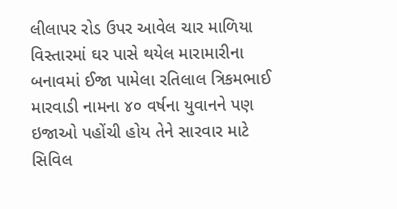લીલાપર રોડ ઉપર આવેલ ચાર માળિયા વિસ્તારમાં ઘર પાસે થયેલ મારામારીના બનાવમાં ઈજા પામેલા રતિલાલ ત્રિકમભાઈ મારવાડી નામના ૪૦ વર્ષના યુવાનને પણ ઇજાઓ પહોંચી હોય તેને સારવાર માટે સિવિલ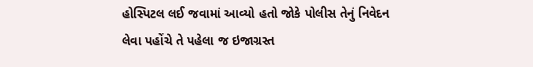હોસ્પિટલ લઈ જવામાં આવ્યો હતો જોકે પોલીસ તેનું નિવેદન લેવા પહોંચે તે પહેલા જ ઇજાગ્રસ્ત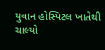યુવાન હોસ્પિટલ ખાતેથી ચાલ્યો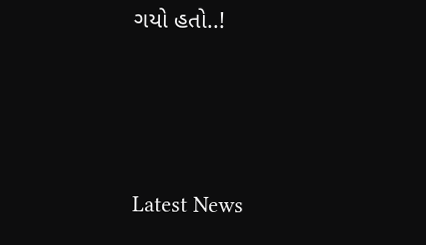ગયો હતો..!






Latest News